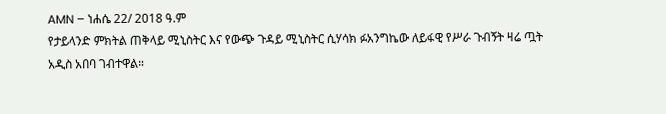AMN – ነሐሴ 22/ 2018 ዓ.ም
የታይላንድ ምክትል ጠቅላይ ሚኒስትር እና የውጭ ጉዳይ ሚኒስትር ሲሃሳክ ፉአንግኬው ለይፋዊ የሥራ ጉብኝት ዛሬ ጧት አዲስ አበባ ገብተዋል።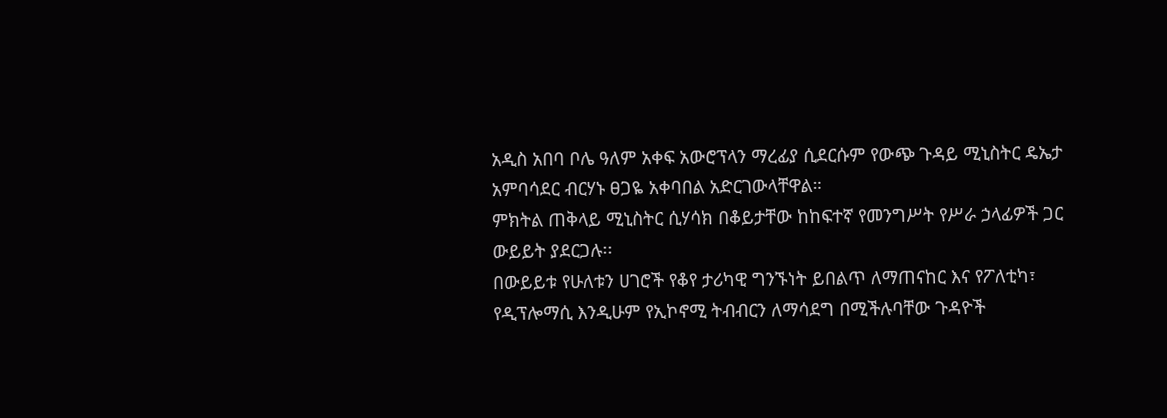አዲስ አበባ ቦሌ ዓለም አቀፍ አውሮፕላን ማረፊያ ሲደርሱም የውጭ ጉዳይ ሚኒስትር ዴኤታ አምባሳደር ብርሃኑ ፀጋዬ አቀባበል አድርገውላቸዋል።
ምክትል ጠቅላይ ሚኒስትር ሲሃሳክ በቆይታቸው ከከፍተኛ የመንግሥት የሥራ ኃላፊዎች ጋር ውይይት ያደርጋሉ፡፡
በውይይቱ የሁለቱን ሀገሮች የቆየ ታሪካዊ ግንኙነት ይበልጥ ለማጠናከር እና የፖለቲካ፣ የዲፕሎማሲ እንዲሁም የኢኮኖሚ ትብብርን ለማሳደግ በሚችሉባቸው ጉዳዮች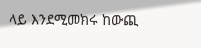ላይ እንደሚመክሩ ከውጪ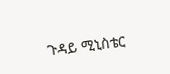ጉዳይ ሚኒስቴር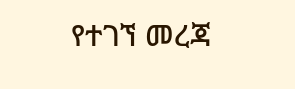የተገኘ መረጃ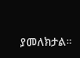ያመለክታል።